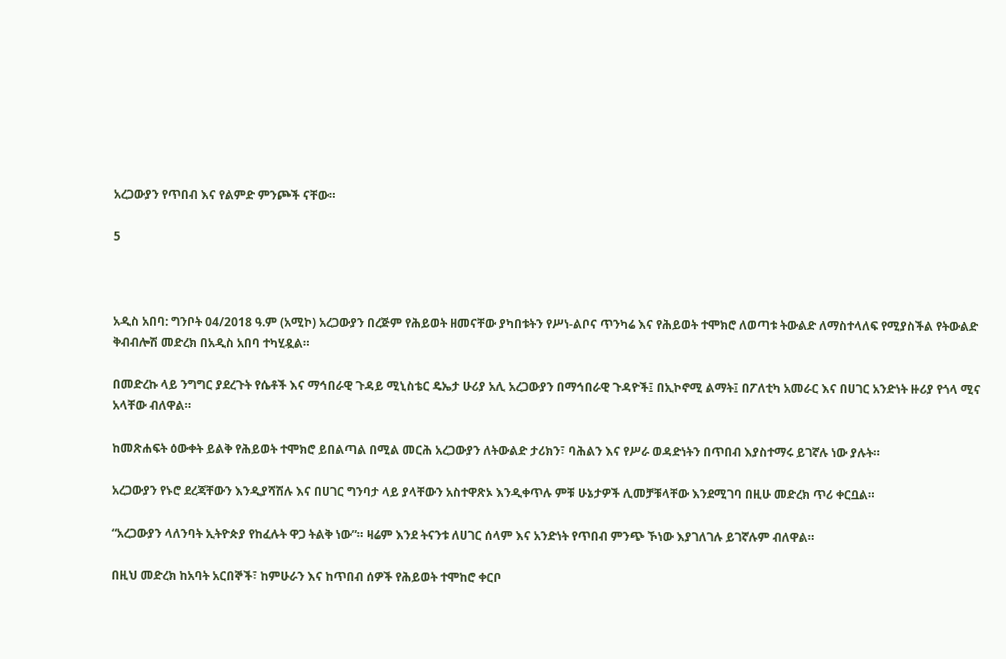አረጋውያን የጥበብ እና የልምድ ምንጮች ናቸው።

5



አዲስ አበባ: ግንቦት 04/2018 ዓ.ም (አሚኮ) አረጋውያን በረጅም የሕይወት ዘመናቸው ያካበቱትን የሥነ-ልቦና ጥንካሬ እና የሕይወት ተሞክሮ ለወጣቱ ትውልድ ለማስተላለፍ የሚያስችል የትውልድ ቅብብሎሽ መድረክ በአዲስ አበባ ተካሂዷል።

በመድረኩ ላይ ንግግር ያደረጉት የሴቶች እና ማኅበራዊ ጉዳይ ሚኒስቴር ዴኤታ ሁሪያ አሊ አረጋውያን በማኅበራዊ ጉዳዮች፤ በኢኮኖሚ ልማት፤ በፖለቲካ አመራር እና በሀገር አንድነት ዙሪያ የጎላ ሚና አላቸው ብለዋል።

ከመጽሐፍት ዕውቀት ይልቅ የሕይወት ተሞክሮ ይበልጣል በሚል መርሕ አረጋውያን ለትውልድ ታሪክን፣ ባሕልን እና የሥራ ወዳድነትን በጥበብ እያስተማሩ ይገኛሉ ነው ያሉት።

አረጋውያን የኑሮ ደረጃቸውን እንዲያሻሽሉ እና በሀገር ግንባታ ላይ ያላቸውን አስተዋጽኦ እንዲቀጥሉ ምቹ ሁኔታዎች ሊመቻቹላቸው እንደሚገባ በዚሁ መድረክ ጥሪ ቀርቧል።

“አረጋውያን ላለንባት ኢትዮጵያ የከፈሉት ዋጋ ትልቅ ነው”። ዛሬም እንደ ትናንቱ ለሀገር ሰላም እና አንድነት የጥበብ ምንጭ ኾነው እያገለገሉ ይገኛሉም ብለዋል።

በዚህ መድረክ ከአባት አርበኞች፣ ከምሁራን እና ከጥበብ ሰዎች የሕይወት ተሞከሮ ቀርቦ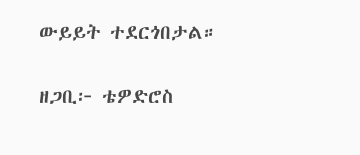ውይይት ተደርጎበታል።

ዘጋቢ፦ ቴዎድሮስ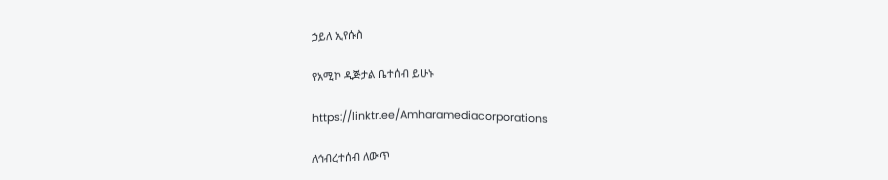ኃይለ ኢየሱስ

የአሚኮ ዲጅታል ቤተሰብ ይሁኑ

https://linktr.ee/Amharamediacorporations

ለኅብረተሰብ ለውጥ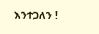እንተጋለን !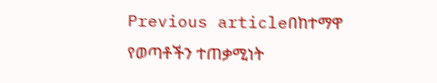Previous articleበከተማዋ የወጣቶችን ተጠቃሚነት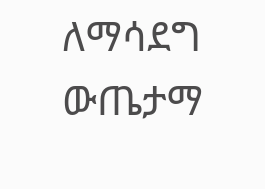ለማሳደግ ውጤታማ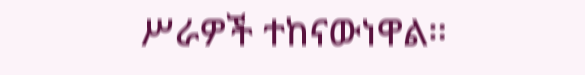ሥራዎች ተከናውነዋል።